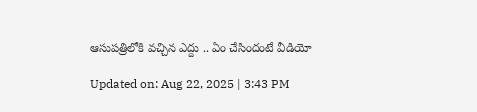ఆసుపత్రిలోకి వచ్చిన ఎద్దు .. ఏం చేసిందంటే వీడియో

Updated on: Aug 22, 2025 | 3:43 PM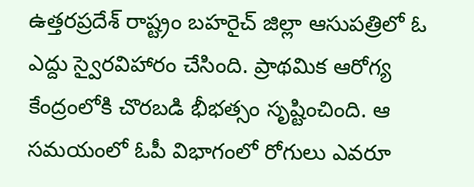ఉత్తరప్రదేశ్ రాష్ట్రం బహరైచ్ జిల్లా ఆసుపత్రిలో ఓ ఎద్దు స్వైరవిహారం చేసింది. ప్రాథమిక ఆరోగ్య కేంద్రంలోకి చొరబడి భీభత్సం సృష్టించింది. ఆ సమయంలో ఓపీ విభాగంలో రోగులు ఎవరూ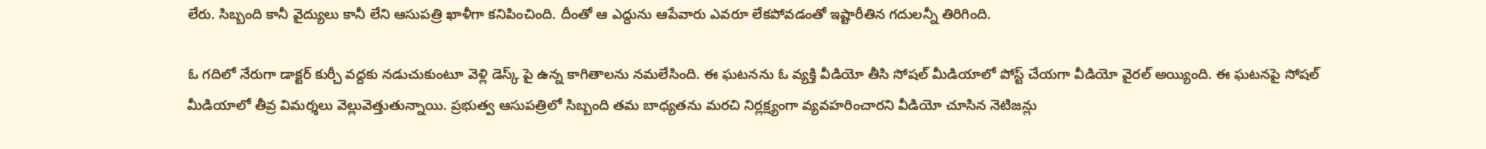లేరు. సిబ్బంది కానీ వైద్యులు కానీ లేని ఆసుపత్రి ఖాళీగా కనిపించింది. దీంతో ఆ ఎద్దును ఆపేవారు ఎవరూ లేకపోవడంతో ఇష్టారీతిన గదులన్నీ తిరిగింది.

ఓ గదిలో నేరుగా డాక్టర్ కుర్చీ వద్దకు నడుచుకుంటూ వెళ్లి డెస్క్ పై ఉన్న కాగితాలను నమలేసింది. ఈ ఘటనను ఓ వ్యక్తి వీడియో తీసి సోషల్ మీడియాలో పోస్ట్ చేయగా వీడియో వైరల్ అయ్యింది. ఈ ఘటనపై సోషల్ మీడియాలో తీవ్ర విమర్శలు వెల్లువెత్తుతున్నాయి. ప్రభుత్వ ఆసుపత్రిలో సిబ్బంది తమ బాధ్యతను మరచి నిర్లక్ష్యంగా వ్యవహరించారని వీడియో చూసిన నెటిజన్లు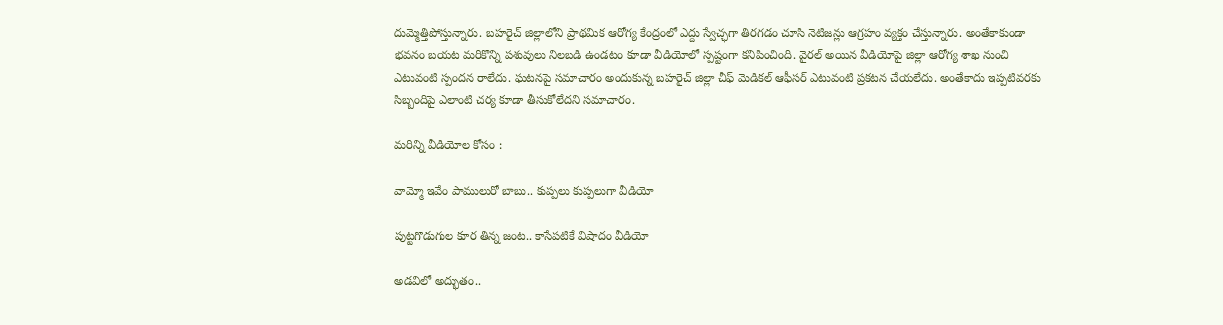దుమ్మెత్తిపోస్తున్నారు. బహరైచ్ జిల్లాలోని ప్రాథమిక ఆరోగ్య కేంద్రంలో ఎద్దు స్వేచ్ఛగా తిరగడం చూసి నెటిజన్లు ఆగ్రహం వ్యక్తం చేస్తున్నారు. అంతేకాకుండా భవనం బయట మరికొన్ని పశువులు నిలబడి ఉండటం కూడా వీడియోలో స్పష్టంగా కనిపించింది. వైరల్ అయిన వీడియోపై జిల్లా ఆరోగ్య శాఖ నుంచి ఎటువంటి స్పందన రాలేదు. ఘటనపై సమాచారం అందుకున్న బహరైచ్ జిల్లా చీఫ్ మెడికల్ ఆఫీసర్ ఎటువంటి ప్రకటన చేయలేదు. అంతేకాదు ఇప్పటివరకు సిబ్బందిపై ఎలాంటి చర్య కూడా తీసుకోలేదని సమాచారం.

మరిన్ని వీడియోల కోసం :

వామ్మో ఇవేం పాములురో బాబు.. కుప్పలు కుప్పలుగా వీడియో

పుట్టగొడుగుల కూర తిన్న జంట.. కాసేపటికే విషాదం వీడియో

అడవిలో అద్భుతం..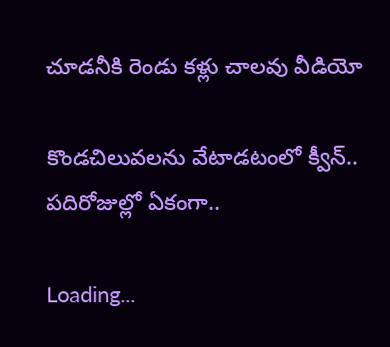చూడనీకి రెండు కళ్లు చాలవు వీడియో

కొండచిలువలను వేటాడటంలో క్వీన్‌.. పదిరోజుల్లో ఏకంగా..

Loading...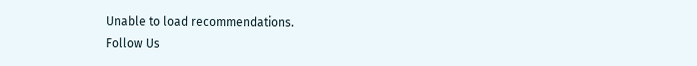Unable to load recommendations.
Follow Us